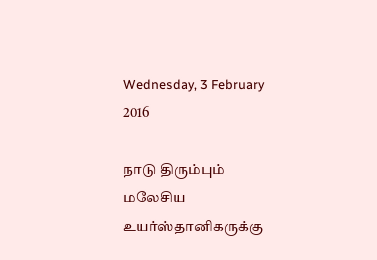Wednesday, 3 February 2016

நாடு திரும்பும் மலேசிய உயர்ஸ்தானிகருக்கு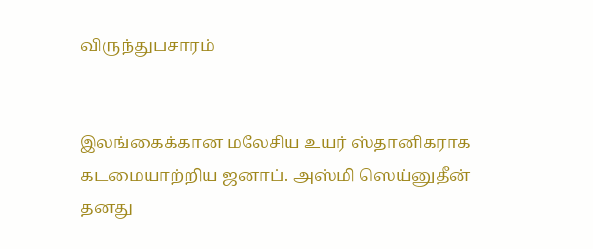விருந்துபசாரம்


இலங்கைக்கான மலேசிய உயர் ஸ்தானிகராக கடமையாற்றிய ஜனாப். அஸ்மி ஸெய்னுதீன் தனது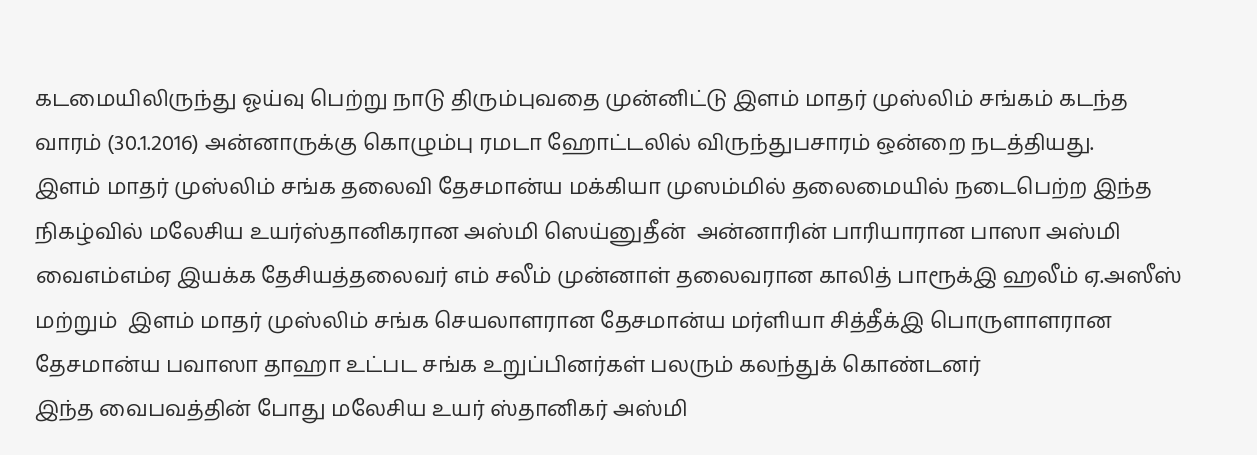கடமையிலிருந்து ஓய்வு பெற்று நாடு திரும்புவதை முன்னிட்டு இளம் மாதர் முஸ்லிம் சங்கம் கடந்த வாரம் (30.1.2016) அன்னாருக்கு கொழும்பு ரமடா ஹோட்டலில் விருந்துபசாரம் ஒன்றை நடத்தியது.
இளம் மாதர் முஸ்லிம் சங்க தலைவி தேசமான்ய மக்கியா முஸம்மில் தலைமையில் நடைபெற்ற இந்த நிகழ்வில் மலேசிய உயர்ஸ்தானிகரான அஸ்மி ஸெய்னுதீன்  அன்னாரின் பாரியாரான பாஸா அஸ்மி வைஎம்எம்ஏ இயக்க தேசியத்தலைவர் எம் சலீம் முன்னாள் தலைவரான காலித் பாரூக்இ ஹலீம் ஏ.அஸீஸ் மற்றும்  இளம் மாதர் முஸ்லிம் சங்க செயலாளரான தேசமான்ய மர்ளியா சித்தீக்இ பொருளாளரான தேசமான்ய பவாஸா தாஹா உட்பட சங்க உறுப்பினர்கள் பலரும் கலந்துக் கொண்டனர்
இந்த வைபவத்தின் போது மலேசிய உயர் ஸ்தானிகர் அஸ்மி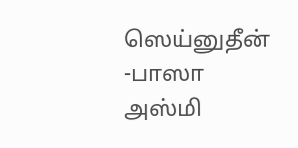ஸெய்னுதீன் -பாஸா அஸ்மி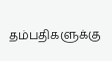தம்பதிகளுக்கு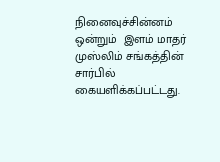நினைவுச்சின்னம் ஒன்றும்  இளம் மாதர் முஸ்லிம் சங்கத்தின் சார்பில் கையளிக்கப்பட்டது.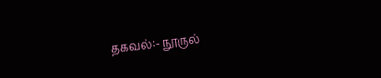தகவல்:- நூருல்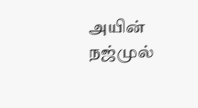அயின் நஜ்முல்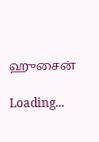ஹுசைன்

Loading...